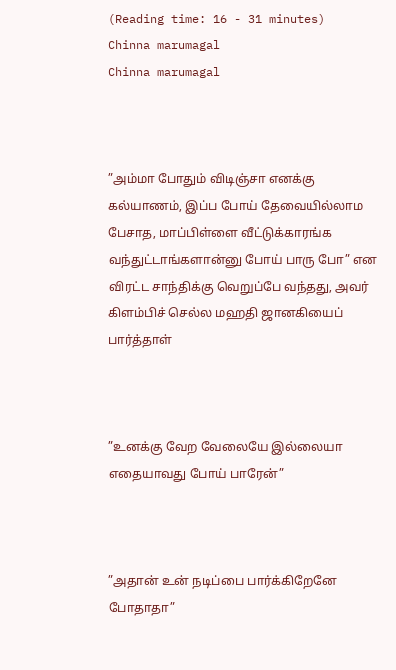(Reading time: 16 - 31 minutes)
Chinna marumagal
Chinna marumagal



”அம்மா போதும் விடிஞ்சா எனக்கு கல்யாணம், இப்ப போய் தேவையில்லாம பேசாத, மாப்பிள்ளை வீட்டுக்காரங்க வந்துட்டாங்களான்னு போய் பாரு போ” என விரட்ட சாந்திக்கு வெறுப்பே வந்தது, அவர் கிளம்பிச் செல்ல மஹதி ஜானகியைப் பார்த்தாள்



”உனக்கு வேற வேலையே இல்லையா எதையாவது போய் பாரேன்”



”அதான் உன் நடிப்பை பார்க்கிறேனே போதாதா”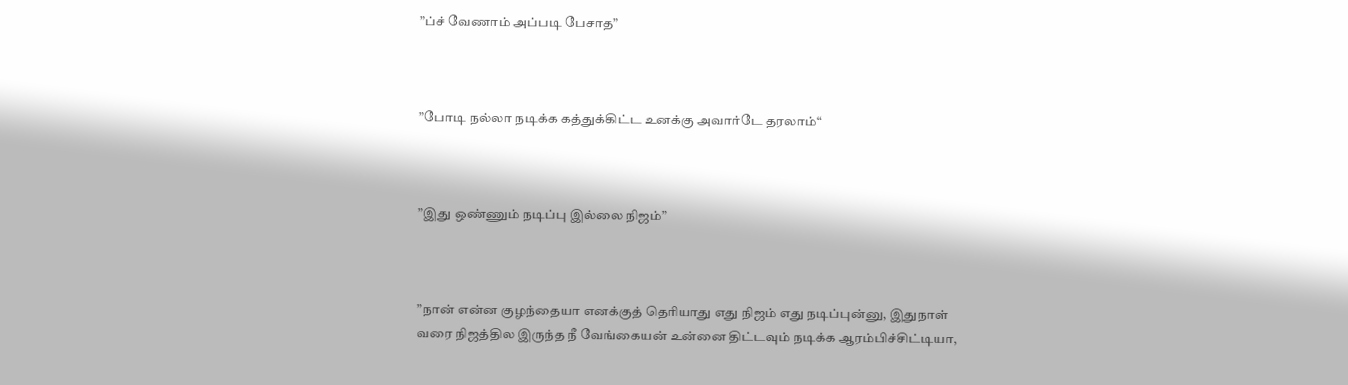”ப்ச் வேணாம் அப்படி பேசாத”



”போடி நல்லா நடிக்க கத்துக்கிட்ட உனக்கு அவார்டே தரலாம்“



”இது ஒண்ணும் நடிப்பு இல்லை நிஜம்”



”நான் என்ன குழந்தையா எனக்குத் தெரியாது எது நிஜம் எது நடிப்புன்னு, இதுநாள் வரை நிஜத்தில இருந்த நீ வேங்கையன் உன்னை திட்டவும் நடிக்க ஆரம்பிச்சிட்டியா,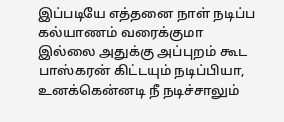இப்படியே எத்தனை நாள் நடிப்ப கல்யாணம் வரைக்குமா இல்லை அதுக்கு அப்புறம் கூட பாஸ்கரன் கிட்டயும் நடிப்பியா, உனக்கென்னடி நீ நடிச்சாலும்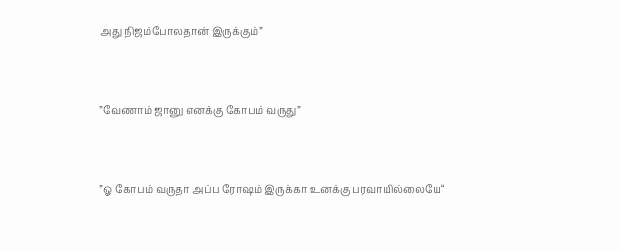அது நிஜம்போலதான் இருக்கும்”



”வேணாம் ஜானு எனக்கு கோபம் வருது”



”ஓ கோபம் வருதா அப்ப ரோஷம் இருக்கா உனக்கு பரவாயில்லையே“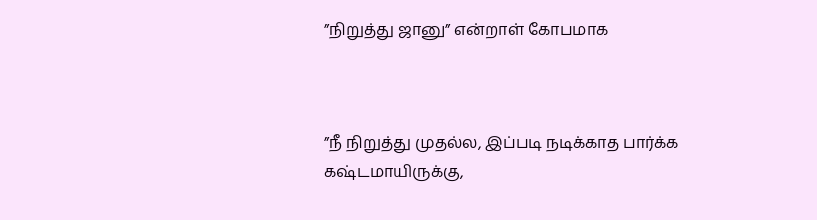”நிறுத்து ஜானு” என்றாள் கோபமாக



”நீ நிறுத்து முதல்ல, இப்படி நடிக்காத பார்க்க கஷ்டமாயிருக்கு,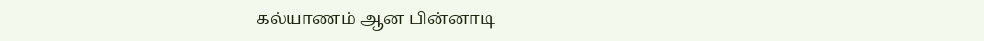கல்யாணம் ஆன பின்னாடி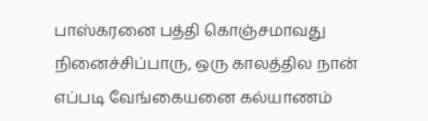பாஸ்கரனை பத்தி கொஞ்சமாவது நினைச்சிப்பாரு, ஒரு காலத்தில நான் எப்படி வேங்கையனை கல்யாணம்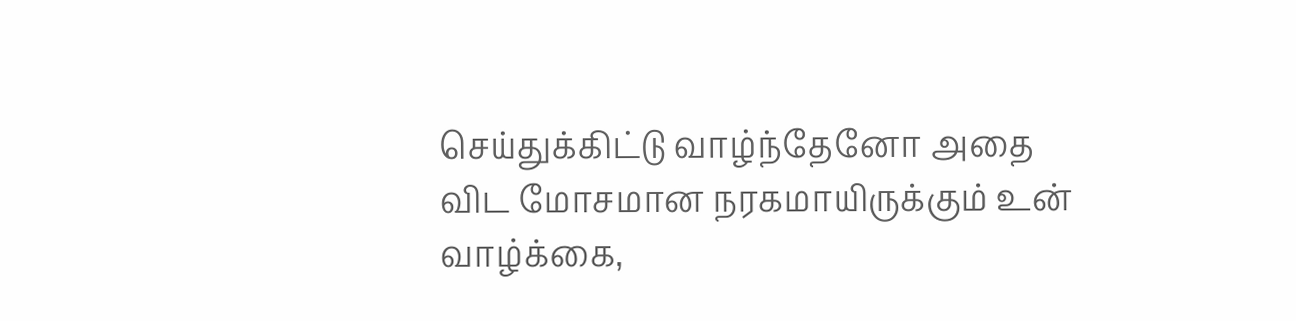செய்துக்கிட்டு வாழ்ந்தேனோ அதை விட மோசமான நரகமாயிருக்கும் உன் வாழ்க்கை,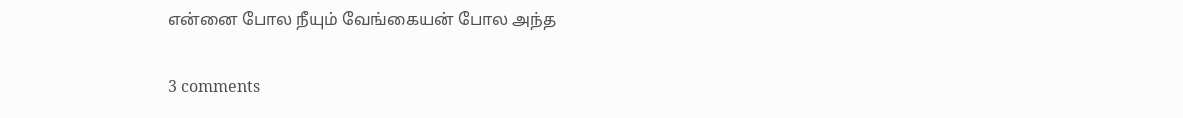என்னை போல நீயும் வேங்கையன் போல அந்த

3 comments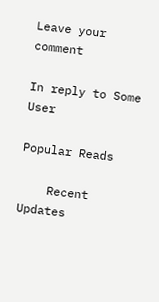Leave your comment

In reply to Some User

Popular Reads

    Recent Updates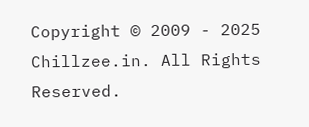Copyright © 2009 - 2025 Chillzee.in. All Rights Reserved.